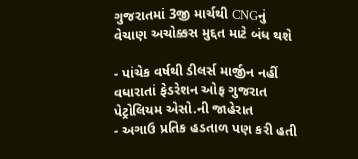ગુજરાતમાં 3જી માર્ચથી CNGનું વેચાણ અચોક્કસ મુદ્દત માટે બંધ થશે

- પાંચેક વર્ષથી ડીલર્સ માર્જીન નહીં વધારાતાં ફેડરેશન ઓફ ગુજરાત પેટ્રોલિયમ એસો.ની જાહેરાત
- અગાઉ પ્રતિક હડતાળ પણ કરી હતી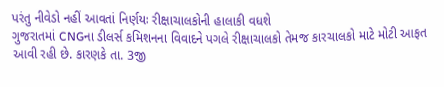પરંતુ નીવેડો નહીં આવતાં નિર્ણયઃ રીક્ષાચાલકોની હાલાકી વધશે
ગુજરાતમાં CNGના ડીલર્સ કમિશનના વિવાદને પગલે રીક્ષાચાલકો તેમજ કારચાલકો માટે મોટી આફત આવી રહી છે. કારણકે તા. 3જી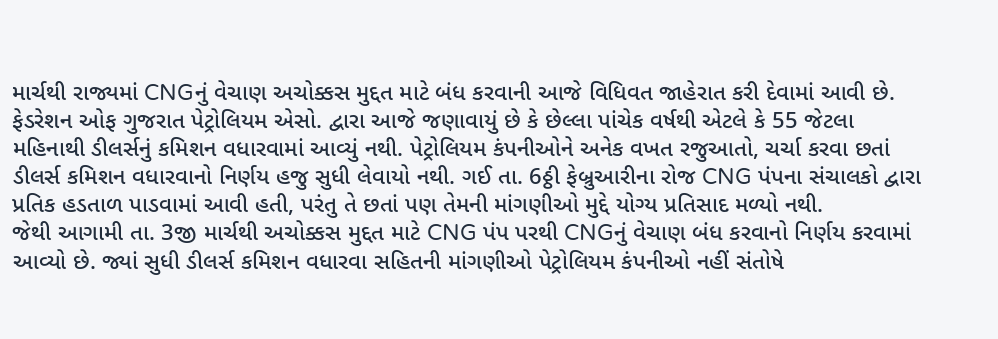માર્ચથી રાજ્યમાં CNGનું વેચાણ અચોક્કસ મુદ્દત માટે બંધ કરવાની આજે વિધિવત જાહેરાત કરી દેવામાં આવી છે.
ફેડરેશન ઓફ ગુજરાત પેટ્રોલિયમ એસો. દ્વારા આજે જણાવાયું છે કે છેલ્લા પાંચેક વર્ષથી એટલે કે 55 જેટલા મહિનાથી ડીલર્સનું કમિશન વધારવામાં આવ્યું નથી. પેટ્રોલિયમ કંપનીઓને અનેક વખત રજુઆતો, ચર્ચા કરવા છતાં ડીલર્સ કમિશન વધારવાનો નિર્ણય હજુ સુધી લેવાયો નથી. ગઈ તા. 6ઠ્ઠી ફેબ્રુઆરીના રોજ CNG પંપના સંચાલકો દ્વારા પ્રતિક હડતાળ પાડવામાં આવી હતી, પરંતુ તે છતાં પણ તેમની માંગણીઓ મુદ્દે યોગ્ય પ્રતિસાદ મળ્યો નથી.
જેથી આગામી તા. 3જી માર્ચથી અચોક્કસ મુદ્દત માટે CNG પંપ પરથી CNGનું વેચાણ બંધ કરવાનો નિર્ણય કરવામાં આવ્યો છે. જ્યાં સુધી ડીલર્સ કમિશન વધારવા સહિતની માંગણીઓ પેટ્રોલિયમ કંપનીઓ નહીં સંતોષે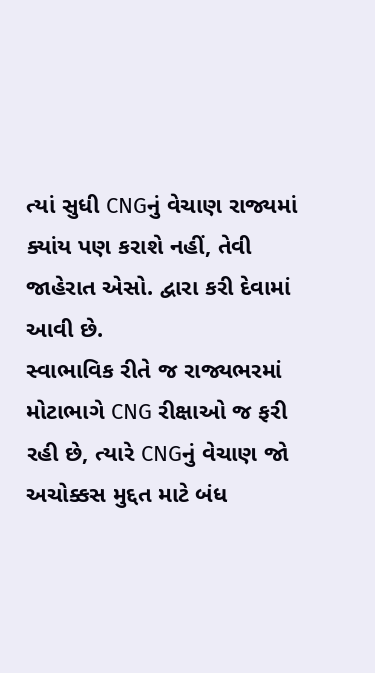ત્યાં સુધી CNGનું વેચાણ રાજ્યમાં ક્યાંય પણ કરાશે નહીં, તેવી જાહેરાત એસો. દ્વારા કરી દેવામાં આવી છે.
સ્વાભાવિક રીતે જ રાજ્યભરમાં મોટાભાગે CNG રીક્ષાઓ જ ફરી રહી છે, ત્યારે CNGનું વેચાણ જો અચોક્કસ મુદ્દત માટે બંધ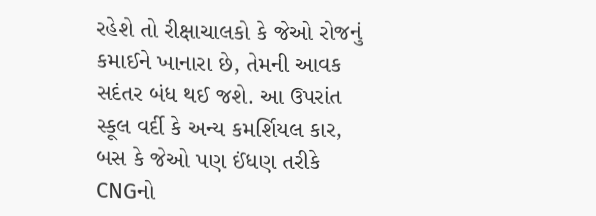રહેશે તો રીક્ષાચાલકો કે જેઓ રોજનું કમાઈને ખાનારા છે, તેમની આવક સદંતર બંધ થઈ જશે. આ ઉપરાંત સ્કૂલ વર્દી કે અન્ય કમર્શિયલ કાર, બસ કે જેઓ પણ ઈંધણ તરીકે CNGનો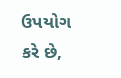ઉપયોગ કરે છે,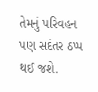તેમનું પરિવહન પણ સદંતર ઠપ્પ થઈ જશે.